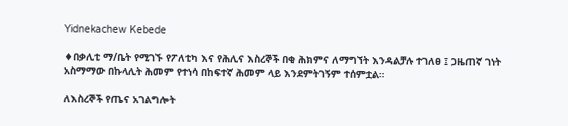Yidnekachew Kebede

♦በቃሊቲ ማ/ቤት የሚገኙ የፖለቲካ እና የሕሊና እስረኞች በቂ ሕክምና ለማግኘት እንዳልቻሉ ተገለፀ ፤ ጋዜጠኛ ገነት አስማማው በኩላሊት ሕመም የተነሳ በከፍተኛ ሕመም ላይ እንደምትገኝም ተሰምቷል።

ለእስረኞች የጤና አገልግሎት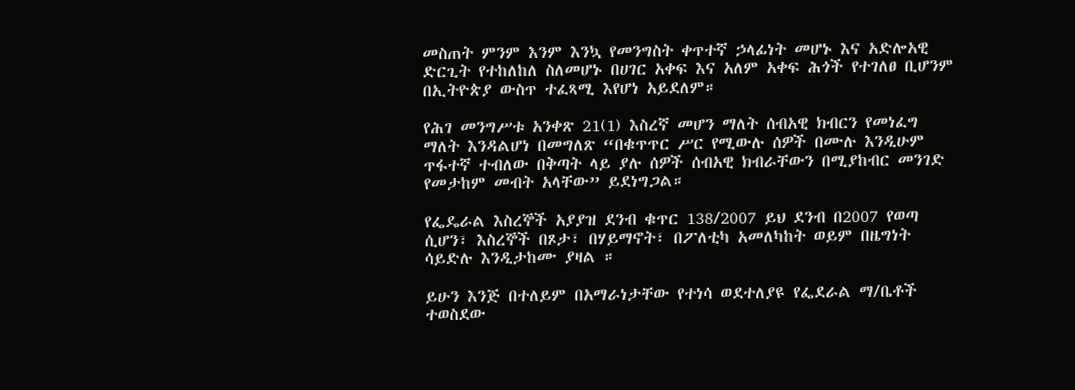መስጠት ምንም እንም እንኳ የመንግስት ቀጥተኛ ኃላፊነት መሆኑ እና አድሎአዊ ድርጊት የተከለከለ ስለመሆኑ በሀገር አቀፍ እና አለም አቀፍ ሕጎች የተገለፀ ቢሆንም በኢትዮጵያ ውስጥ ተፈጻሚ እየሆነ አይደለም።

የሕገ መንግሥቱ አንቀጽ 21(1) እስረኛ መሆን ማለት ሰብአዊ ክብርን የመነፈግ ማለት እንዳልሆነ በመግለጽ “በቁጥጥር ሥር የሚውሉ ሰዎች በሙሉ እንዲሁም ጥፋተኛ ተብለው በቅጣት ላይ ያሉ ሰዎች ሰብአዊ ክብራቸውን በሚያከብር መንገድ የመታከም መብት አላቸው” ይደነግጋል።

የፌዴራል እስረኞች አያያዝ ደንብ ቁጥር 138/2007 ይህ ደንብ በ2007 የወጣ ሲሆን፣ እስረኞች በጾታ፣ በሃይማኖት፣ በፖለቲካ አመለካከት ወይም በዜግነት ሳይድሉ እንዲታከሙ ያዛል ።

ይሁን እንጅ በተለይም በአማራነታቸው የተነሳ ወደተለያዩ የፌደራል ማ/ቤቶች ተወስደው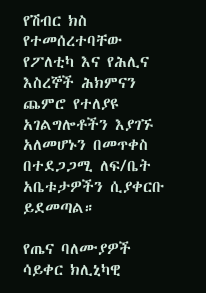የሽብር ክስ የተመሰረተባቸው የፖለቲካ እና የሕሊና እስረኞች ሕክምናን ጨምሮ የተለያዩ አገልግሎቶችን እያገኙ አለመሆኑን በመጥቀስ በተደጋጋሚ ለፍ/ቤት አቤቱታዎችን ሲያቀርቡ ይደመጣል።

የጤና ባለሙያዎች ሳይቀር ክሊኒካዊ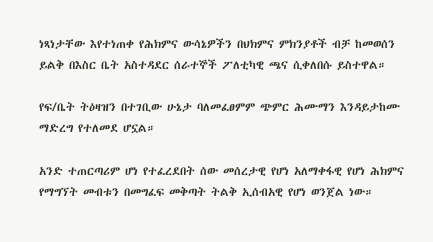ነጻነታቸው እየተነጠቀ የሕክምና ውሳኔዎችን በህክምና ምክንያቶች ብቻ ከመወሰን ይልቅ በእስር ቤት አስተዳደር ሰራተኞች ፖለቲካዊ ጫና ሲቀለበሱ ይስተዋል።

የፍ/ቤት ትዕዛዝን በተገቢው ሁኔታ ባለመፈፀምም ጭምር ሕሙማን እንዳይታከሙ ማድረግ የተለመደ ሆኗል።

አንድ ተጠርጣሪም ሆነ የተፈረደበት ሰው መሰረታዊ የሆነ አለማቀፋዊ የሆነ ሕክምና የማግኘት መብቱን በመግፈፍ መቅጣት ትልቅ ኢሰብአዊ የሆነ ወንጀል ነው።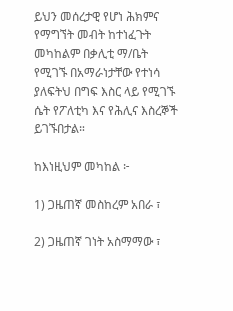ይህን መሰረታዊ የሆነ ሕክምና የማግኘት መብት ከተነፈጉት መካከልም በቃሊቲ ማ/ቤት የሚገኙ በአማራነታቸው የተነሳ ያለፍትህ በግፍ እስር ላይ የሚገኙ ሴት የፖለቲካ እና የሕሊና እስረኞች ይገኙበታል።

ከእነዚህም መካከል ፦

1) ጋዜጠኛ መስከረም አበራ ፣

2) ጋዜጠኛ ገነት አስማማው ፣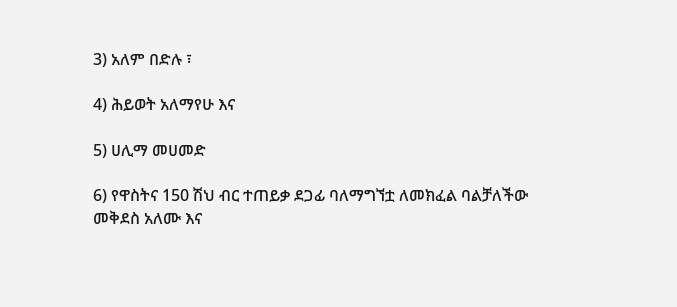3) አለም በድሉ ፣

4) ሕይወት አለማየሁ እና

5) ሀሊማ መሀመድ

6) የዋስትና 150 ሽህ ብር ተጠይቃ ደጋፊ ባለማግኘቷ ለመክፈል ባልቻለችው መቅደስ አለሙ እና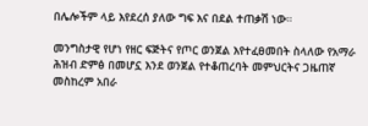በሌሎችም ላይ እየደረሰ ያለው ግፍ እና በደል ተጠቃሽ ነው።

መንግስታዊ የሆነ የዘር ፍጅትና የጦር ወንጀል እየተፈፀመበት ስላለው የአማራ ሕዝብ ድምፅ በመሆኗ እንደ ወንጀል የተቆጠረባት መምህርትና ጋዜጠኛ መስከረም አበራ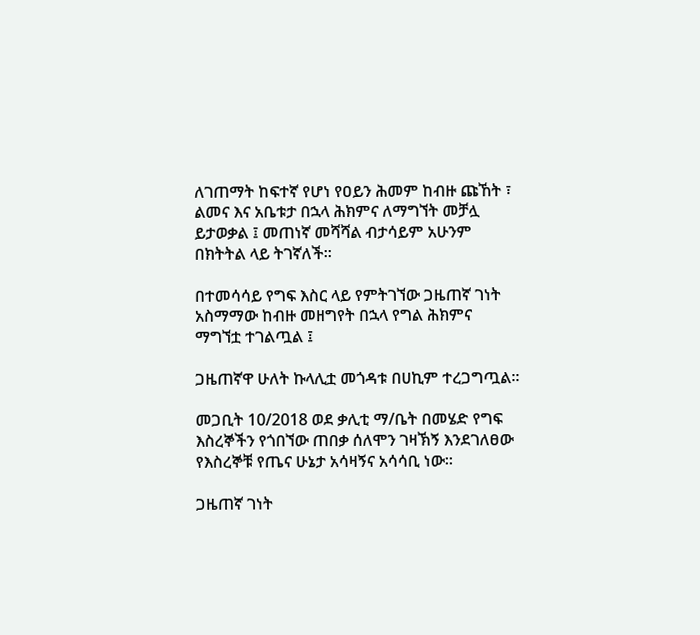ለገጠማት ከፍተኛ የሆነ የዐይን ሕመም ከብዙ ጩኸት ፣ ልመና እና አቤቱታ በኋላ ሕክምና ለማግኘት መቻሏ ይታወቃል ፤ መጠነኛ መሻሻል ብታሳይም አሁንም በክትትል ላይ ትገኛለች።

በተመሳሳይ የግፍ እስር ላይ የምትገኘው ጋዜጠኛ ገነት አስማማው ከብዙ መዘግየት በኋላ የግል ሕክምና ማግኘቷ ተገልጧል ፤

ጋዜጠኛዋ ሁለት ኩላሊቷ መጎዳቱ በሀኪም ተረጋግጧል።

መጋቢት 10/2018 ወደ ቃሊቲ ማ/ቤት በመሄድ የግፍ እስረኞችን የጎበኘው ጠበቃ ሰለሞን ገዛኽኝ እንደገለፀው የእስረኞቹ የጤና ሁኔታ አሳዛኝና አሳሳቢ ነው።

ጋዜጠኛ ገነት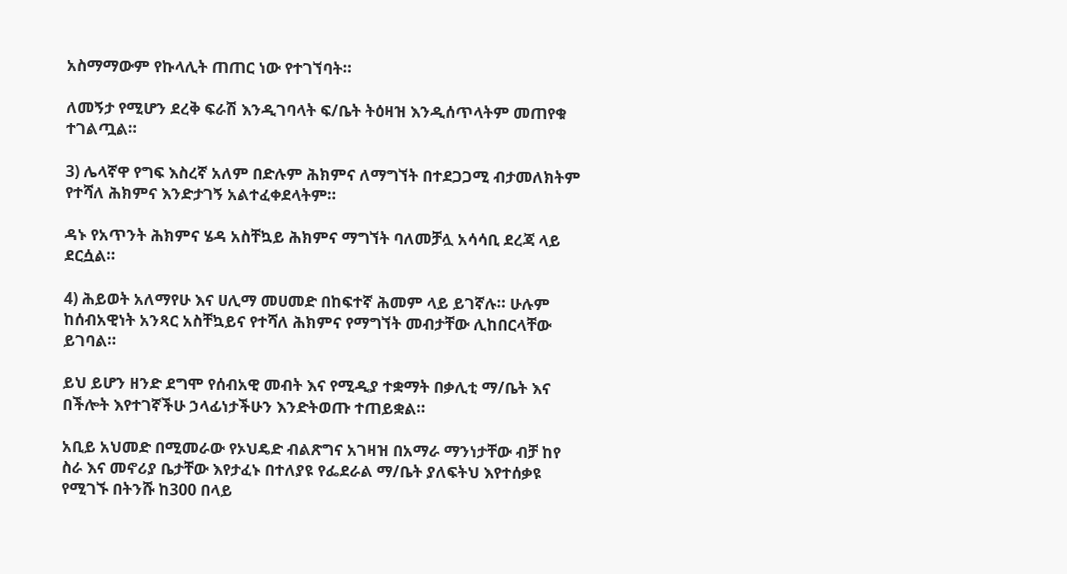አስማማውም የኩላሊት ጠጠር ነው የተገኘባት።

ለመኝታ የሚሆን ደረቅ ፍራሽ እንዲገባላት ፍ/ቤት ትዕዛዝ እንዲሰጥላትም መጠየቁ ተገልጧል።

3) ሌላኛዋ የግፍ እስረኛ አለም በድሉም ሕክምና ለማግኘት በተደጋጋሚ ብታመለክትም የተሻለ ሕክምና እንድታገኝ አልተፈቀደላትም።

ዳኑ የአጥንት ሕክምና ሄዳ አስቸኳይ ሕክምና ማግኘት ባለመቻሏ አሳሳቢ ደረጃ ላይ ደርሷል።

4) ሕይወት አለማየሁ እና ሀሊማ መሀመድ በከፍተኛ ሕመም ላይ ይገኛሉ። ሁሉም ከሰብአዊነት አንጻር አስቸኳይና የተሻለ ሕክምና የማግኘት መብታቸው ሊከበርላቸው ይገባል።

ይህ ይሆን ዘንድ ደግሞ የሰብአዊ መብት እና የሚዲያ ተቋማት በቃሊቲ ማ/ቤት እና በችሎት እየተገኛችሁ ኃላፊነታችሁን እንድትወጡ ተጠይቋል።

አቢይ አህመድ በሚመራው የኦህዴድ ብልጽግና አገዛዝ በአማራ ማንነታቸው ብቻ ከየ ስራ እና መኖሪያ ቤታቸው እየታፈኑ በተለያዩ የፌደራል ማ/ቤት ያለፍትህ እየተሰቃዩ የሚገኙ በትንሹ ከ300 በላይ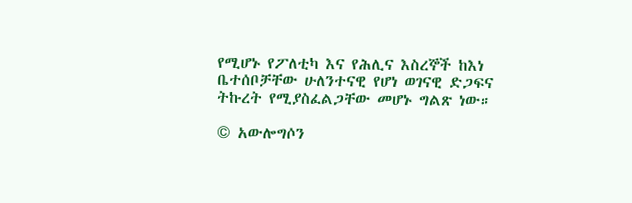የሚሆኑ የፖለቲካ እና የሕሊና እስረኞች ከእነ ቤተሰቦቻቸው ሁለንተናዊ የሆነ ወገናዊ ድጋፍና ትኩረት የሚያስፈልጋቸው መሆኑ ግልጽ ነው።

© አውሎግሶን